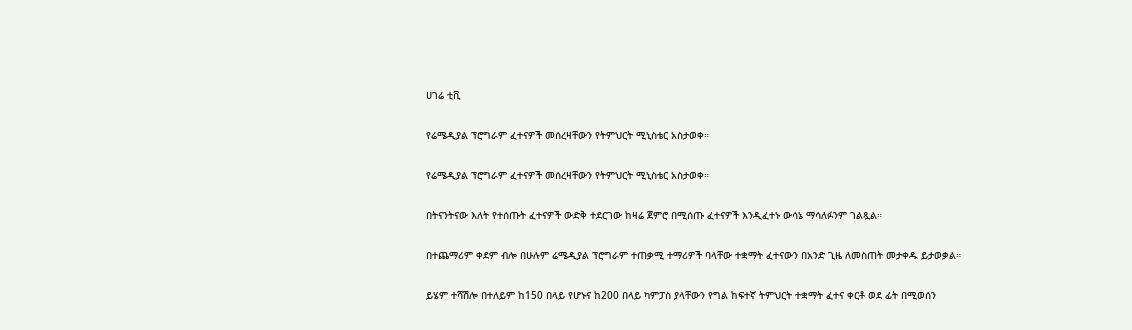ሀገሬ ቲቪ

የሬሜዲያል ፕሮግራም ፈተናዎች መሰረዛቸውን የትምህርት ሚኒስቴር አስታወቀ።

የሬሜዲያል ፕሮግራም ፈተናዎች መሰረዛቸውን የትምህርት ሚኒስቴር አስታወቀ።

በትናንትናው እለት የተሰጡት ፈተናዎች ውድቅ ተደርገው ከዛሬ ጀምሮ በሚሰጡ ፈተናዎች እንዲፈተኑ ውሳኔ ማሳለፉንም ገልጿል።

በተጨማሪም ቀደም ብሎ በሁሉም ሬሜዲያል ፕሮግራም ተጠቃሚ ተማሪዎች ባላቸው ተቋማት ፈተናውን በአንድ ጊዜ ለመስጠት መታቀዱ ይታወቃል።

ይሄም ተሻሽሎ በተለይም ከ150 በላይ የሆኑና ከ200 በላይ ካምፓስ ያላቸውን የግል ከፍተኛ ትምህርት ተቋማት ፈተና ቀርቶ ወደ ፊት በሚወሰን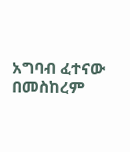አግባብ ፈተናው በመስከረም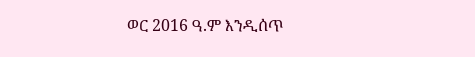ወር 2016 ዓ.ም እንዲሰጥ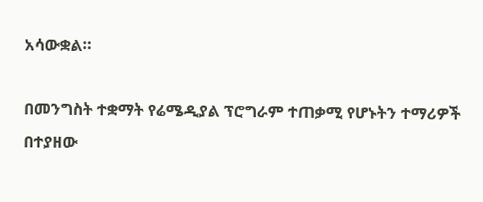አሳውቋል።

በመንግስት ተቋማት የሬሜዲያል ፕሮግራም ተጠቃሚ የሆኑትን ተማሪዎች በተያዘው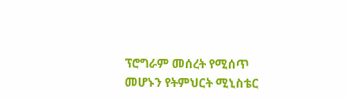ፕሮግራም መሰረት የሚሰጥ መሆኑን የትምህርት ሚኒስቴር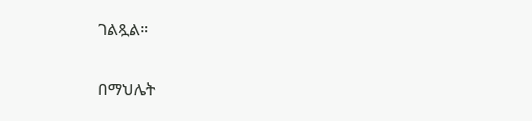ገልጿል።

በማህሌት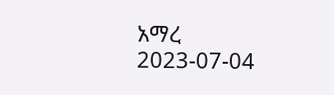አማረ
2023-07-04